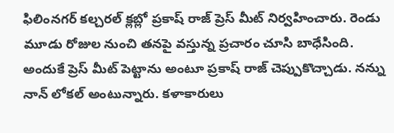ఫిలింనగర్ కల్చరల్ క్లబ్లో ప్రకాష్ రాజ్ ప్రెస్ మీట్ నిర్వహించారు. రెండు మూడు రోజుల నుంచి తనపై వస్తున్న ప్రచారం చూసి బాధేసింది. అందుకే ప్రెస్ మీట్ పెట్టాను అంటూ ప్రకాష్ రాజ్ చెప్పుకొచ్చాడు. నన్ను నాన్ లోకల్ అంటున్నారు. కళాకారులు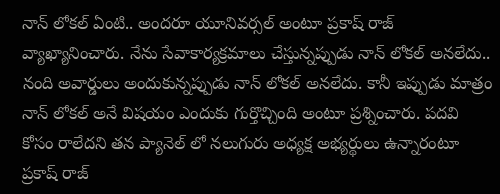నాన్ లోకల్ ఏంటి.. అందరూ యూనివర్సల్ అంటూ ప్రకాష్ రాజ్ వ్యాఖ్యానించారు. నేను సేవాకార్యక్రమాలు చేస్తున్నప్పుడు నాన్ లోకల్ అనలేదు.. నంది అవార్డులు అందుకున్నప్పుడు నాన్ లోకల్ అనలేదు. కానీ ఇప్పుడు మాత్రం నాన్ లోకల్ అనే విషయం ఎందుకు గుర్తొచ్చింది అంటూ ప్రశ్నించారు. పదవి కోసం రాలేదని తన ప్యానెల్ లో నలుగురు అధ్యక్ష అభ్యర్థులు ఉన్నారంటూ ప్రకాష్ రాజ్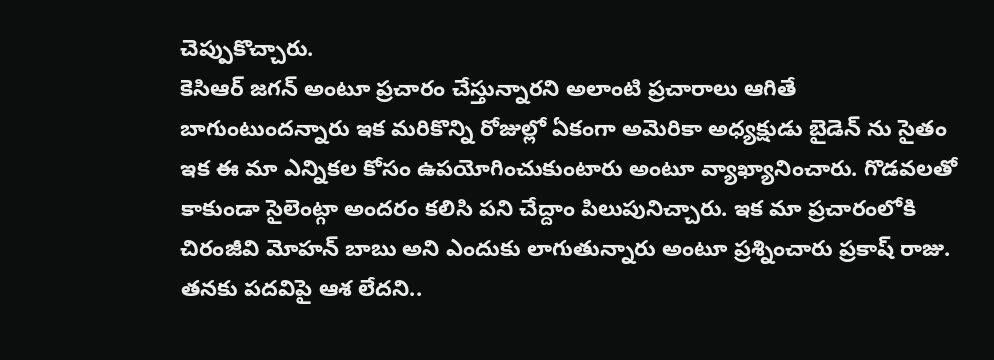చెప్పుకొచ్చారు.
కెసిఆర్ జగన్ అంటూ ప్రచారం చేస్తున్నారని అలాంటి ప్రచారాలు ఆగితే బాగుంటుందన్నారు ఇక మరికొన్ని రోజుల్లో ఏకంగా అమెరికా అధ్యక్షుడు బైడెన్ ను సైతం ఇక ఈ మా ఎన్నికల కోసం ఉపయోగించుకుంటారు అంటూ వ్యాఖ్యానించారు. గొడవలతో కాకుండా సైలెంట్గా అందరం కలిసి పని చేద్దాం పిలుపునిచ్చారు. ఇక మా ప్రచారంలోకి చిరంజీవి మోహన్ బాబు అని ఎందుకు లాగుతున్నారు అంటూ ప్రశ్నించారు ప్రకాష్ రాజు. తనకు పదవిపై ఆశ లేదని..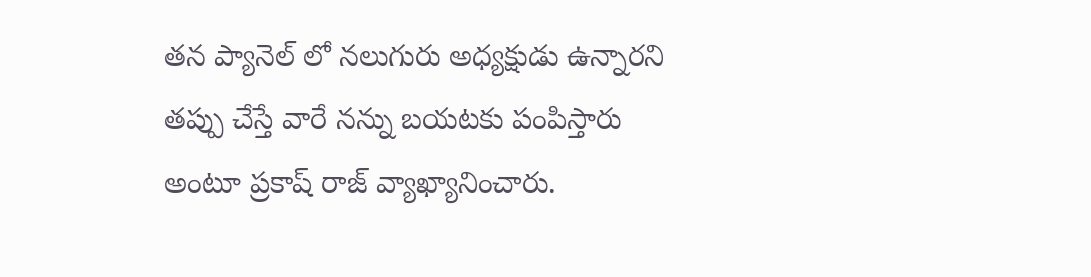తన ప్యానెల్ లో నలుగురు అధ్యక్షుడు ఉన్నారని తప్పు చేస్తే వారే నన్ను బయటకు పంపిస్తారు అంటూ ప్రకాష్ రాజ్ వ్యాఖ్యానించారు.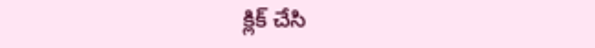క్లిక్ చేసి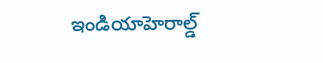ఇండియాహెరాల్డ్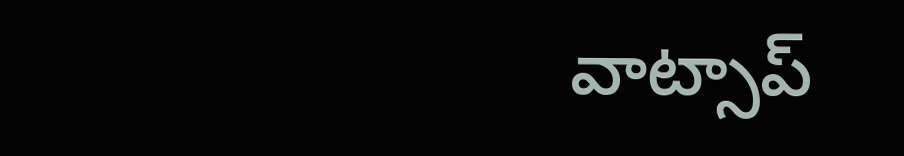వాట్సాప్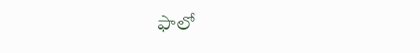ఫాలో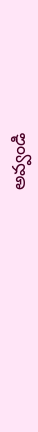అవ్వండి